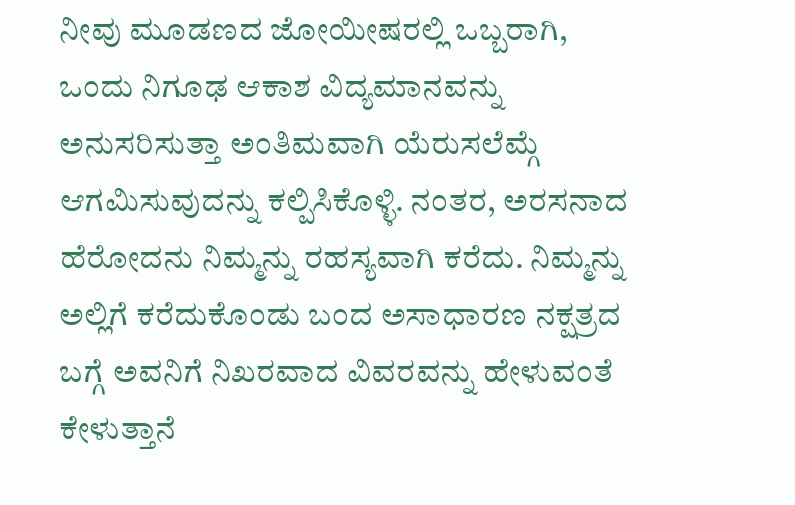ನೀವು ಮೂಡಣದ ಜೋಯೀಷರಲ್ಲಿ ಒಬ್ಬರಾಗಿ, ಒಂದು ನಿಗೂಢ ಆಕಾಶ ವಿದ್ಯಮಾನವನ್ನು ಅನುಸರಿಸುತ್ತಾ ಅಂತಿಮವಾಗಿ ಯೆರುಸಲೆಮ್ಗೆ ಆಗಮಿಸುವುದನ್ನು ಕಲ್ಪಿಸಿಕೊಳ್ಳಿ. ನಂತರ, ಅರಸನಾದ ಹೆರೋದನು ನಿಮ್ಮನ್ನು ರಹಸ್ಯವಾಗಿ ಕರೆದು. ನಿಮ್ಮನ್ನು ಅಲ್ಲಿಗೆ ಕರೆದುಕೊಂಡು ಬಂದ ಅಸಾಧಾರಣ ನಕ್ಷತ್ರದ ಬಗ್ಗೆ ಅವನಿಗೆ ನಿಖರವಾದ ವಿವರವನ್ನು ಹೇಳುವಂತೆ ಕೇಳುತ್ತಾನೆ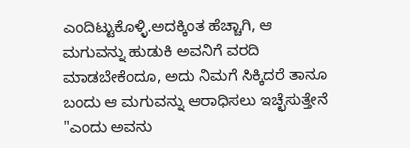ಎಂದಿಟ್ಟುಕೊಳ್ಳಿ.ಅದಕ್ಕಿಂತ ಹೆಚ್ಚಾಗಿ, ಆ ಮಗುವನ್ನು ಹುಡುಕಿ ಅವನಿಗೆ ವರದಿ ಮಾಡಬೇಕೆಂದೂ, ಅದು ನಿಮಗೆ ಸಿಕ್ಕಿದರೆ ತಾನೂ ಬಂದು ಆ ಮಗುವನ್ನು ಆರಾಧಿಸಲು ಇಚ್ಛೆಸುತ್ತೇನೆ "ಎಂದು ಅವನು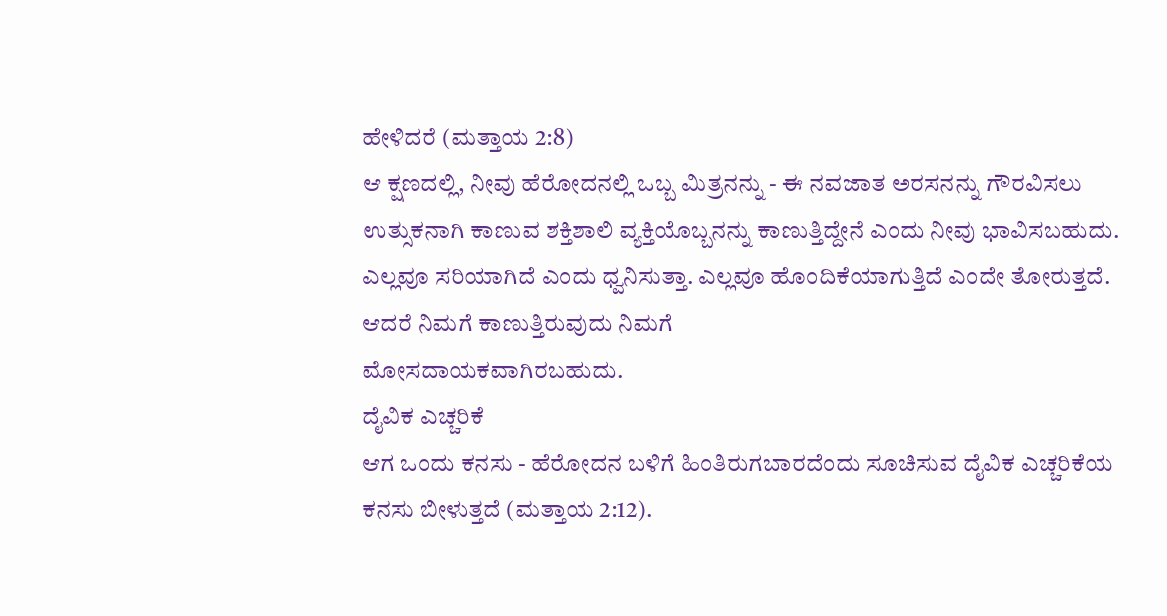ಹೇಳಿದರೆ (ಮತ್ತಾಯ 2:8)
ಆ ಕ್ಷಣದಲ್ಲಿ, ನೀವು ಹೆರೋದನಲ್ಲಿ ಒಬ್ಬ ಮಿತ್ರನನ್ನು - ಈ ನವಜಾತ ಅರಸನನ್ನು ಗೌರವಿಸಲು ಉತ್ಸುಕನಾಗಿ ಕಾಣುವ ಶಕ್ತಿಶಾಲಿ ವ್ಯಕ್ತಿಯೊಬ್ಬನನ್ನು ಕಾಣುತ್ತಿದ್ದೇನೆ ಎಂದು ನೀವು ಭಾವಿಸಬಹುದು. ಎಲ್ಲವೂ ಸರಿಯಾಗಿದೆ ಎಂದು ಧ್ವನಿಸುತ್ತಾ. ಎಲ್ಲವೂ ಹೊಂದಿಕೆಯಾಗುತ್ತಿದೆ ಎಂದೇ ತೋರುತ್ತದೆ. ಆದರೆ ನಿಮಗೆ ಕಾಣುತ್ತಿರುವುದು ನಿಮಗೆ
ಮೋಸದಾಯಕವಾಗಿರಬಹುದು.
ದೈವಿಕ ಎಚ್ಚರಿಕೆ
ಆಗ ಒಂದು ಕನಸು - ಹೆರೋದನ ಬಳಿಗೆ ಹಿಂತಿರುಗಬಾರದೆಂದು ಸೂಚಿಸುವ ದೈವಿಕ ಎಚ್ಚರಿಕೆಯ ಕನಸು ಬೀಳುತ್ತದೆ (ಮತ್ತಾಯ 2:12).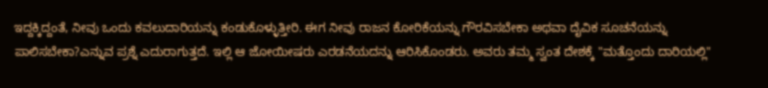ಇದ್ದಕ್ಕಿದ್ದಂತೆ, ನೀವು ಒಂದು ಕವಲುದಾರಿಯನ್ನು ಕಂಡುಕೊಳ್ಳುತ್ತೀರಿ. ಈಗ ನೀವು ರಾಜನ ಕೋರಿಕೆಯನ್ನು ಗೌರವಿಸಬೇಕಾ ಅಥವಾ ದೈವಿಕ ಸೂಚನೆಯನ್ನು ಪಾಲಿಸಬೇಕಾ?ಎನ್ನುವ ಪ್ರಶ್ನೆ ಎದುರಾಗುತ್ತದೆ. ಇಲ್ಲಿ ಆ ಜೋಯೀಷರು ಎರಡನೆಯದನ್ನು ಆರಿಸಿಕೊಂಡರು. ಅವರು ತಮ್ಮ ಸ್ವಂತ ದೇಶಕ್ಕೆ "ಮತ್ತೊಂದು ದಾರಿಯಲ್ಲಿ"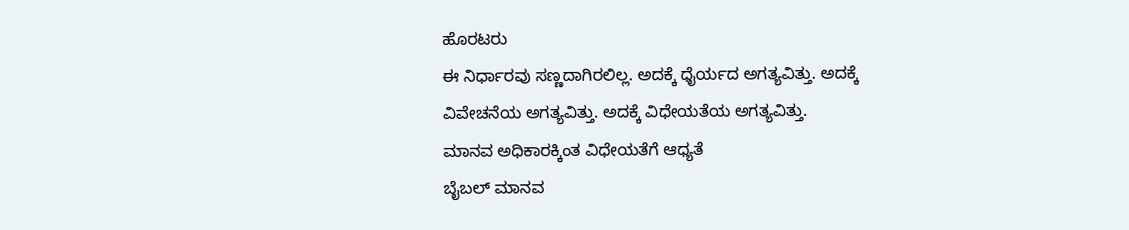ಹೊರಟರು
ಈ ನಿರ್ಧಾರವು ಸಣ್ಣದಾಗಿರಲಿಲ್ಲ. ಅದಕ್ಕೆ ಧೈರ್ಯದ ಅಗತ್ಯವಿತ್ತು. ಅದಕ್ಕೆ ವಿವೇಚನೆಯ ಅಗತ್ಯವಿತ್ತು. ಅದಕ್ಕೆ ವಿಧೇಯತೆಯ ಅಗತ್ಯವಿತ್ತು.
ಮಾನವ ಅಧಿಕಾರಕ್ಕಿಂತ ವಿಧೇಯತೆಗೆ ಆಧ್ಯತೆ
ಬೈಬಲ್ ಮಾನವ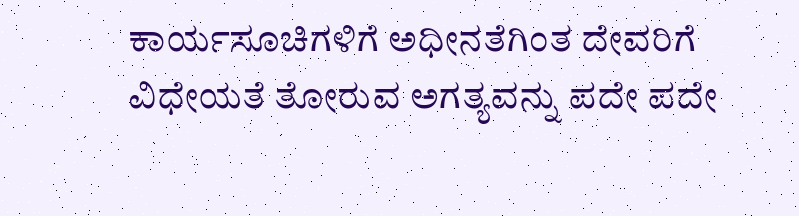ಕಾರ್ಯಸೂಚಿಗಳಿಗೆ ಅಧೀನತೆಗಿಂತ ದೇವರಿಗೆ ವಿಧೇಯತೆ ತೋರುವ ಅಗತ್ಯವನ್ನು ಪದೇ ಪದೇ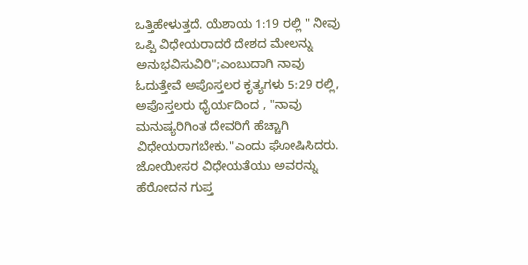ಒತ್ತಿಹೇಳುತ್ತದೆ. ಯೆಶಾಯ 1:19 ರಲ್ಲಿ " ನೀವು ಒಪ್ಪಿ ವಿಧೇಯರಾದರೆ ದೇಶದ ಮೇಲನ್ನು ಅನುಭವಿಸುವಿರಿ";ಎಂಬುದಾಗಿ ನಾವು ಓದುತ್ತೇವೆ ಅಪೊಸ್ತಲರ ಕೃತ್ಯಗಳು 5:29 ರಲ್ಲಿ, ಅಪೊಸ್ತಲರು ಧೈರ್ಯದಿಂದ , "ನಾವು ಮನುಷ್ಯರಿಗಿಂತ ದೇವರಿಗೆ ಹೆಚ್ಚಾಗಿ ವಿಧೇಯರಾಗಬೇಕು."ಎಂದು ಘೋಷಿಸಿದರು.
ಜೋಯೀಸರ ವಿಧೇಯತೆಯು ಅವರನ್ನು ಹೆರೋದನ ಗುಪ್ತ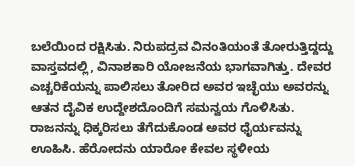ಬಲೆಯಿಂದ ರಕ್ಷಿಸಿತು. ನಿರುಪದ್ರವ ವಿನಂತಿಯಂತೆ ತೋರುತ್ತಿದ್ದದ್ದು ವಾಸ್ತವದಲ್ಲಿ, ವಿನಾಶಕಾರಿ ಯೋಜನೆಯ ಭಾಗವಾಗಿತ್ತು. ದೇವರ ಎಚ್ಚರಿಕೆಯನ್ನು ಪಾಲಿಸಲು ತೋರಿದ ಅವರ ಇಚ್ಛೆಯು ಅವರನ್ನು ಆತನ ದೈವಿಕ ಉದ್ದೇಶದೊಂದಿಗೆ ಸಮನ್ವಯ ಗೊಳಿಸಿತು.
ರಾಜನನ್ನು ಧಿಕ್ಕರಿಸಲು ತೆಗೆದುಕೊಂಡ ಅವರ ಧೈರ್ಯವನ್ನು ಊಹಿಸಿ. ಹೆರೋದನು ಯಾರೋ ಕೇವಲ ಸ್ಥಳೀಯ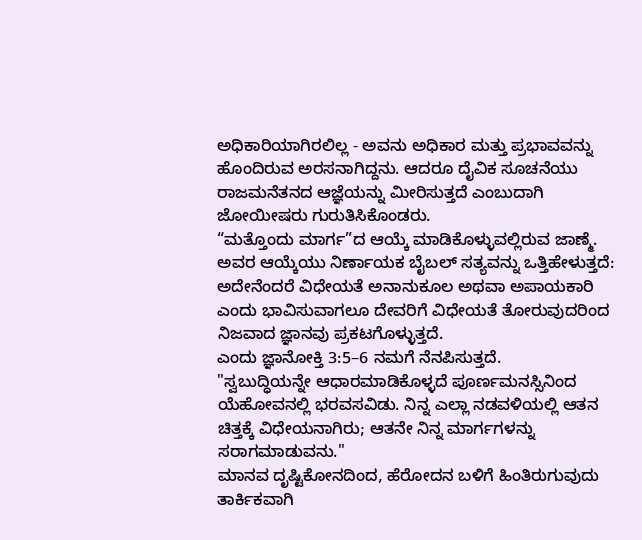ಅಧಿಕಾರಿಯಾಗಿರಲಿಲ್ಲ - ಅವನು ಅಧಿಕಾರ ಮತ್ತು ಪ್ರಭಾವವನ್ನು ಹೊಂದಿರುವ ಅರಸನಾಗಿದ್ದನು. ಆದರೂ ದೈವಿಕ ಸೂಚನೆಯು ರಾಜಮನೆತನದ ಆಜ್ಞೆಯನ್ನು ಮೀರಿಸುತ್ತದೆ ಎಂಬುದಾಗಿ ಜೋಯೀಷರು ಗುರುತಿಸಿಕೊಂಡರು.
“ಮತ್ತೊಂದು ಮಾರ್ಗ”ದ ಆಯ್ಕೆ ಮಾಡಿಕೊಳ್ಳುವಲ್ಲಿರುವ ಜಾಣ್ಮೆ.
ಅವರ ಆಯ್ಕೆಯು ನಿರ್ಣಾಯಕ ಬೈಬಲ್ ಸತ್ಯವನ್ನು ಒತ್ತಿಹೇಳುತ್ತದೆ: ಅದೇನೆಂದರೆ ವಿಧೇಯತೆ ಅನಾನುಕೂಲ ಅಥವಾ ಅಪಾಯಕಾರಿ ಎಂದು ಭಾವಿಸುವಾಗಲೂ ದೇವರಿಗೆ ವಿಧೇಯತೆ ತೋರುವುದರಿಂದ ನಿಜವಾದ ಜ್ಞಾನವು ಪ್ರಕಟಗೊಳ್ಳುತ್ತದೆ.
ಎಂದು ಜ್ಞಾನೋಕ್ತಿ 3:5–6 ನಮಗೆ ನೆನಪಿಸುತ್ತದೆ.
"ಸ್ವಬುದ್ಧಿಯನ್ನೇ ಆಧಾರಮಾಡಿಕೊಳ್ಳದೆ ಪೂರ್ಣಮನಸ್ಸಿನಿಂದ ಯೆಹೋವನಲ್ಲಿ ಭರವಸವಿಡು. ನಿನ್ನ ಎಲ್ಲಾ ನಡವಳಿಯಲ್ಲಿ ಆತನ ಚಿತ್ತಕ್ಕೆ ವಿಧೇಯನಾಗಿರು; ಆತನೇ ನಿನ್ನ ಮಾರ್ಗಗಳನ್ನು ಸರಾಗಮಾಡುವನು."
ಮಾನವ ದೃಷ್ಟಿಕೋನದಿಂದ, ಹೆರೋದನ ಬಳಿಗೆ ಹಿಂತಿರುಗುವುದು ತಾರ್ಕಿಕವಾಗಿ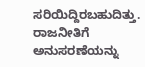ಸರಿಯಿದ್ದಿರಬಹುದಿತ್ತು. ರಾಜನೀತಿಗೆ ಅನುಸರಣೆಯನ್ನು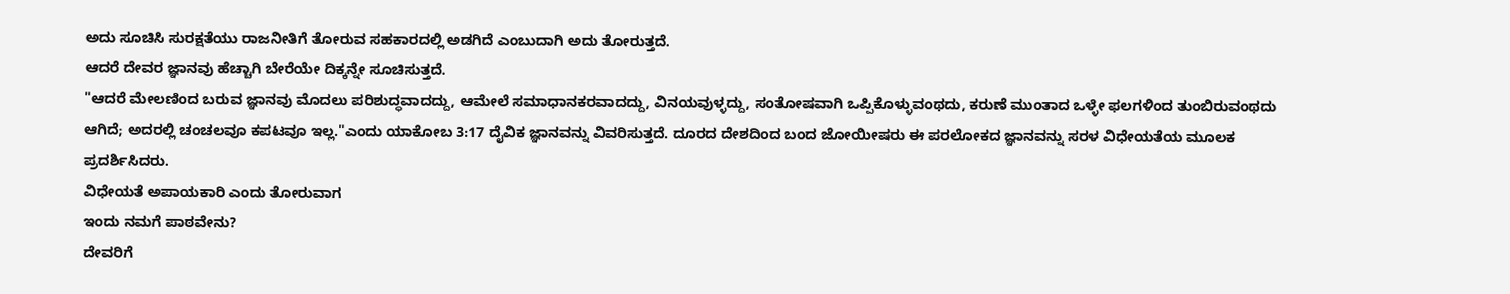ಅದು ಸೂಚಿಸಿ ಸುರಕ್ಷತೆಯು ರಾಜನೀತಿಗೆ ತೋರುವ ಸಹಕಾರದಲ್ಲಿ ಅಡಗಿದೆ ಎಂಬುದಾಗಿ ಅದು ತೋರುತ್ತದೆ.
ಆದರೆ ದೇವರ ಜ್ಞಾನವು ಹೆಚ್ಚಾಗಿ ಬೇರೆಯೇ ದಿಕ್ಕನ್ನೇ ಸೂಚಿಸುತ್ತದೆ.
"ಆದರೆ ಮೇಲಣಿಂದ ಬರುವ ಜ್ಞಾನವು ಮೊದಲು ಪರಿಶುದ್ಧವಾದದ್ದು, ಆಮೇಲೆ ಸಮಾಧಾನಕರವಾದದ್ದು, ವಿನಯವುಳ್ಳದ್ದು, ಸಂತೋಷವಾಗಿ ಒಪ್ಪಿಕೊಳ್ಳುವಂಥದು, ಕರುಣೆ ಮುಂತಾದ ಒಳ್ಳೇ ಫಲಗಳಿಂದ ತುಂಬಿರುವಂಥದು ಆಗಿದೆ; ಅದರಲ್ಲಿ ಚಂಚಲವೂ ಕಪಟವೂ ಇಲ್ಲ."ಎಂದು ಯಾಕೋಬ 3:17 ದೈವಿಕ ಜ್ಞಾನವನ್ನು ವಿವರಿಸುತ್ತದೆ. ದೂರದ ದೇಶದಿಂದ ಬಂದ ಜೋಯೀಷರು ಈ ಪರಲೋಕದ ಜ್ಞಾನವನ್ನು ಸರಳ ವಿಧೇಯತೆಯ ಮೂಲಕ ಪ್ರದರ್ಶಿಸಿದರು.
ವಿಧೇಯತೆ ಅಪಾಯಕಾರಿ ಎಂದು ತೋರುವಾಗ
ಇಂದು ನಮಗೆ ಪಾಠವೇನು?
ದೇವರಿಗೆ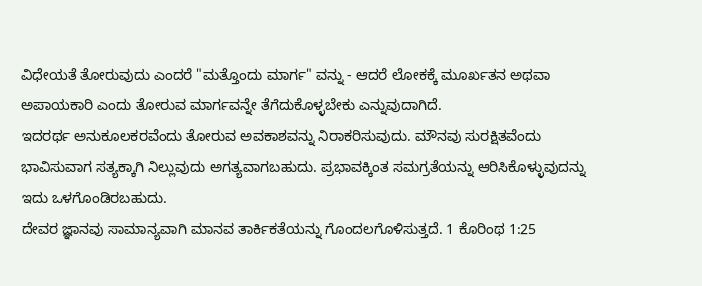ವಿಧೇಯತೆ ತೋರುವುದು ಎಂದರೆ "ಮತ್ತೊಂದು ಮಾರ್ಗ" ವನ್ನು - ಆದರೆ ಲೋಕಕ್ಕೆ ಮೂರ್ಖತನ ಅಥವಾ ಅಪಾಯಕಾರಿ ಎಂದು ತೋರುವ ಮಾರ್ಗವನ್ನೇ ತೆಗೆದುಕೊಳ್ಳಬೇಕು ಎನ್ನುವುದಾಗಿದೆ.
ಇದರರ್ಥ ಅನುಕೂಲಕರವೆಂದು ತೋರುವ ಅವಕಾಶವನ್ನು ನಿರಾಕರಿಸುವುದು. ಮೌನವು ಸುರಕ್ಷಿತವೆಂದು ಭಾವಿಸುವಾಗ ಸತ್ಯಕ್ಕಾಗಿ ನಿಲ್ಲುವುದು ಅಗತ್ಯವಾಗಬಹುದು. ಪ್ರಭಾವಕ್ಕಿಂತ ಸಮಗ್ರತೆಯನ್ನು ಆರಿಸಿಕೊಳ್ಳುವುದನ್ನು ಇದು ಒಳಗೊಂಡಿರಬಹುದು.
ದೇವರ ಜ್ಞಾನವು ಸಾಮಾನ್ಯವಾಗಿ ಮಾನವ ತಾರ್ಕಿಕತೆಯನ್ನು ಗೊಂದಲಗೊಳಿಸುತ್ತದೆ. 1 ಕೊರಿಂಥ 1:25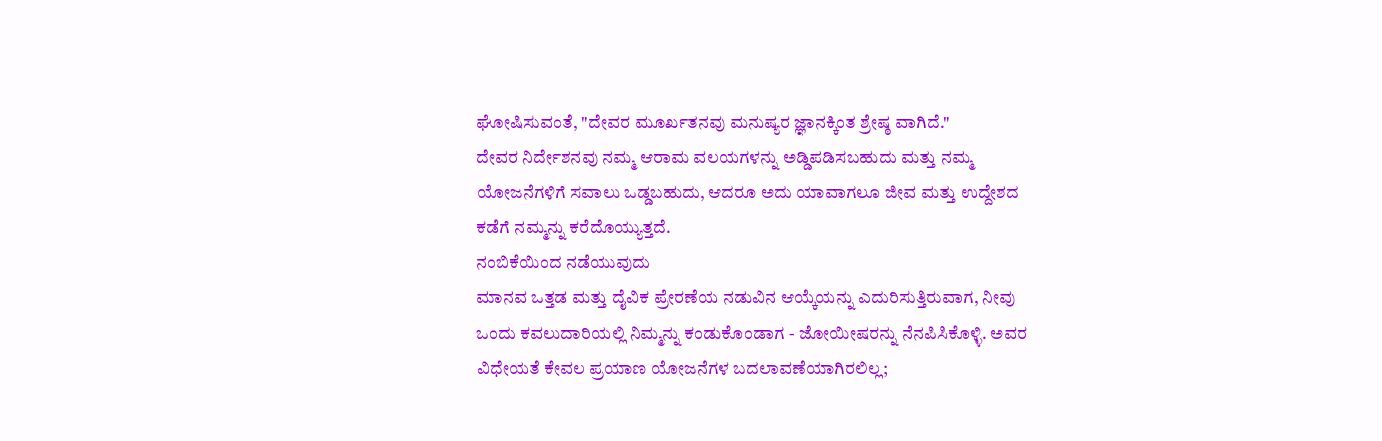ಘೋಷಿಸುವಂತೆ, "ದೇವರ ಮೂರ್ಖತನವು ಮನುಷ್ಯರ ಜ್ಞಾನಕ್ಕಿಂತ ಶ್ರೇಷ್ಠ ವಾಗಿದೆ."
ದೇವರ ನಿರ್ದೇಶನವು ನಮ್ಮ ಆರಾಮ ವಲಯಗಳನ್ನು ಅಡ್ಡಿಪಡಿಸಬಹುದು ಮತ್ತು ನಮ್ಮ ಯೋಜನೆಗಳಿಗೆ ಸವಾಲು ಒಡ್ಡಬಹುದು, ಆದರೂ ಅದು ಯಾವಾಗಲೂ ಜೀವ ಮತ್ತು ಉದ್ದೇಶದ ಕಡೆಗೆ ನಮ್ಮನ್ನು ಕರೆದೊಯ್ಯುತ್ತದೆ.
ನಂಬಿಕೆಯಿಂದ ನಡೆಯುವುದು
ಮಾನವ ಒತ್ತಡ ಮತ್ತು ದೈವಿಕ ಪ್ರೇರಣೆಯ ನಡುವಿನ ಆಯ್ಕೆಯನ್ನು ಎದುರಿಸುತ್ತಿರುವಾಗ, ನೀವು ಒಂದು ಕವಲುದಾರಿಯಲ್ಲಿ ನಿಮ್ಮನ್ನು ಕಂಡುಕೊಂಡಾಗ - ಜೋಯೀಷರನ್ನು ನೆನಪಿಸಿಕೊಳ್ಳಿ. ಅವರ ವಿಧೇಯತೆ ಕೇವಲ ಪ್ರಯಾಣ ಯೋಜನೆಗಳ ಬದಲಾವಣೆಯಾಗಿರಲಿಲ್ಲ;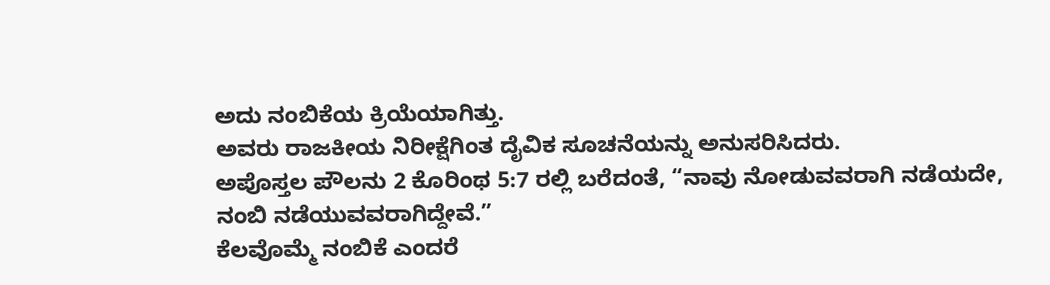ಅದು ನಂಬಿಕೆಯ ಕ್ರಿಯೆಯಾಗಿತ್ತು.
ಅವರು ರಾಜಕೀಯ ನಿರೀಕ್ಷೆಗಿಂತ ದೈವಿಕ ಸೂಚನೆಯನ್ನು ಅನುಸರಿಸಿದರು.
ಅಪೊಸ್ತಲ ಪೌಲನು 2 ಕೊರಿಂಥ 5:7 ರಲ್ಲಿ ಬರೆದಂತೆ, “ನಾವು ನೋಡುವವರಾಗಿ ನಡೆಯದೇ, ನಂಬಿ ನಡೆಯುವವರಾಗಿದ್ದೇವೆ.”
ಕೆಲವೊಮ್ಮೆ ನಂಬಿಕೆ ಎಂದರೆ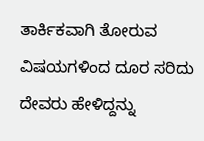ತಾರ್ಕಿಕವಾಗಿ ತೋರುವ ವಿಷಯಗಳಿಂದ ದೂರ ಸರಿದು ದೇವರು ಹೇಳಿದ್ದನ್ನು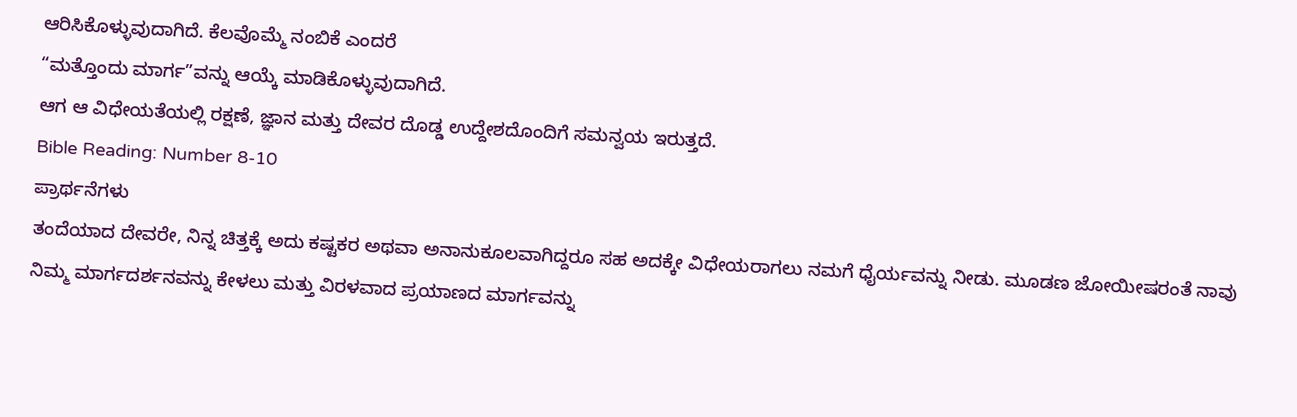ಆರಿಸಿಕೊಳ್ಳುವುದಾಗಿದೆ. ಕೆಲವೊಮ್ಮೆ ನಂಬಿಕೆ ಎಂದರೆ
“ಮತ್ತೊಂದು ಮಾರ್ಗ”ವನ್ನು ಆಯ್ಕೆ ಮಾಡಿಕೊಳ್ಳುವುದಾಗಿದೆ.
ಆಗ ಆ ವಿಧೇಯತೆಯಲ್ಲಿ ರಕ್ಷಣೆ, ಜ್ಞಾನ ಮತ್ತು ದೇವರ ದೊಡ್ಡ ಉದ್ದೇಶದೊಂದಿಗೆ ಸಮನ್ವಯ ಇರುತ್ತದೆ.
Bible Reading: Number 8-10
ಪ್ರಾರ್ಥನೆಗಳು
ತಂದೆಯಾದ ದೇವರೇ, ನಿನ್ನ ಚಿತ್ತಕ್ಕೆ ಅದು ಕಷ್ಟಕರ ಅಥವಾ ಅನಾನುಕೂಲವಾಗಿದ್ದರೂ ಸಹ ಅದಕ್ಕೇ ವಿಧೇಯರಾಗಲು ನಮಗೆ ಧೈರ್ಯವನ್ನು ನೀಡು. ಮೂಡಣ ಜೋಯೀಷರಂತೆ ನಾವು ನಿಮ್ಮ ಮಾರ್ಗದರ್ಶನವನ್ನು ಕೇಳಲು ಮತ್ತು ವಿರಳವಾದ ಪ್ರಯಾಣದ ಮಾರ್ಗವನ್ನು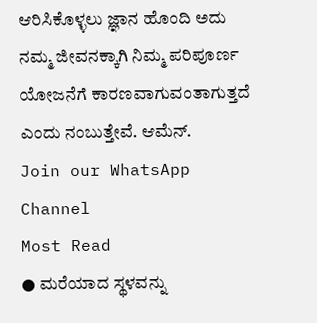ಆರಿಸಿಕೊಳ್ಳಲು ಜ್ಞಾನ ಹೊಂದಿ ಅದು ನಮ್ಮ ಜೀವನಕ್ಕಾಗಿ ನಿಮ್ಮ ಪರಿಪೂರ್ಣ ಯೋಜನೆಗೆ ಕಾರಣವಾಗುವಂತಾಗುತ್ತದೆ ಎಂದು ನಂಬುತ್ತೇವೆ. ಆಮೆನ್.
Join our WhatsApp Channel
Most Read
● ಮರೆಯಾದ ಸ್ಥಳವನ್ನು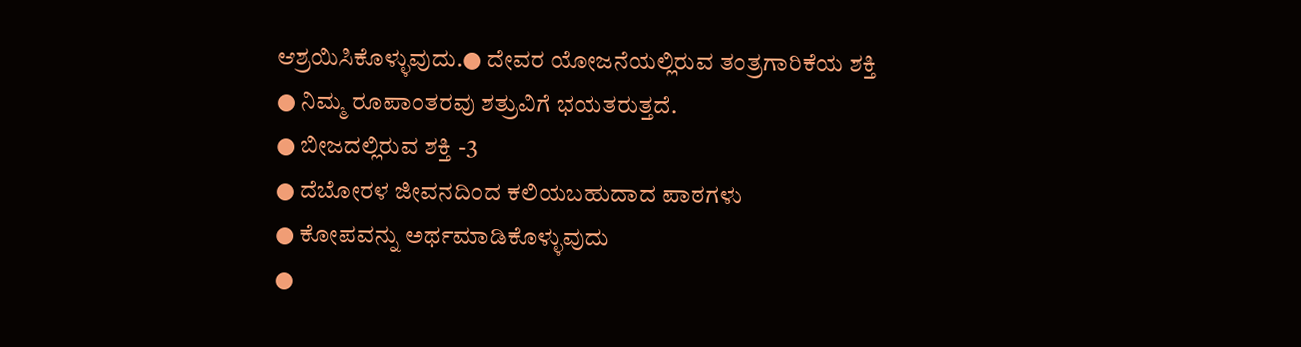ಆಶ್ರಯಿಸಿಕೊಳ್ಳುವುದು.● ದೇವರ ಯೋಜನೆಯಲ್ಲಿರುವ ತಂತ್ರಗಾರಿಕೆಯ ಶಕ್ತಿ
● ನಿಮ್ಮ ರೂಪಾಂತರವು ಶತ್ರುವಿಗೆ ಭಯತರುತ್ತದೆ.
● ಬೀಜದಲ್ಲಿರುವ ಶಕ್ತಿ -3
● ದೆಬೋರಳ ಜೀವನದಿಂದ ಕಲಿಯಬಹುದಾದ ಪಾಠಗಳು
● ಕೋಪವನ್ನು ಅರ್ಥಮಾಡಿಕೊಳ್ಳುವುದು
●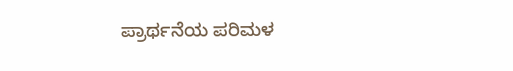ಪ್ರಾರ್ಥನೆಯ ಪರಿಮಳ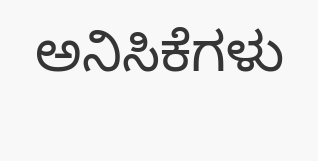ಅನಿಸಿಕೆಗಳು